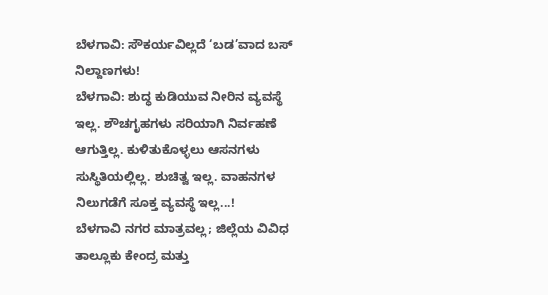ಬೆಳಗಾವಿ: ಸೌಕರ್ಯವಿಲ್ಲದೆ ‘ಬಡ’ವಾದ ಬಸ್ ನಿಲ್ದಾಣಗಳು!
ಬೆಳಗಾವಿ: ಶುದ್ಧ ಕುಡಿಯುವ ನೀರಿನ ವ್ಯವಸ್ಥೆ ಇಲ್ಲ. ಶೌಚಗೃಹಗಳು ಸರಿಯಾಗಿ ನಿರ್ವಹಣೆ ಆಗುತ್ತಿಲ್ಲ. ಕುಳಿತುಕೊಳ್ಳಲು ಆಸನಗಳು ಸುಸ್ಥಿತಿಯಲ್ಲಿಲ್ಲ. ಶುಚಿತ್ವ ಇಲ್ಲ. ವಾಹನಗಳ ನಿಲುಗಡೆಗೆ ಸೂಕ್ತ ವ್ಯವಸ್ಥೆ ಇಲ್ಲ...!
ಬೆಳಗಾವಿ ನಗರ ಮಾತ್ರವಲ್ಲ; ಜಿಲ್ಲೆಯ ವಿವಿಧ ತಾಲ್ಲೂಕು ಕೇಂದ್ರ ಮತ್ತು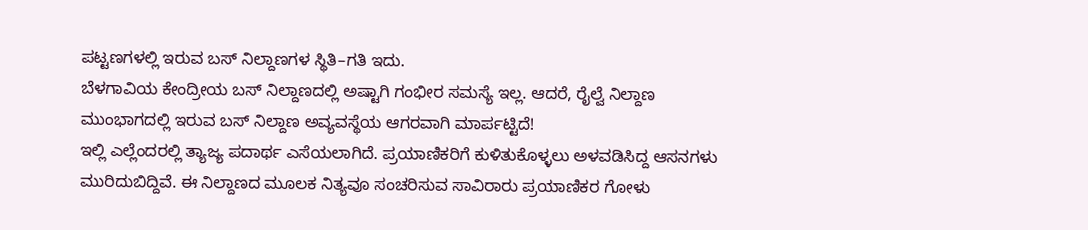ಪಟ್ಟಣಗಳಲ್ಲಿ ಇರುವ ಬಸ್ ನಿಲ್ದಾಣಗಳ ಸ್ಥಿತಿ–ಗತಿ ಇದು.
ಬೆಳಗಾವಿಯ ಕೇಂದ್ರೀಯ ಬಸ್ ನಿಲ್ದಾಣದಲ್ಲಿ ಅಷ್ಟಾಗಿ ಗಂಭೀರ ಸಮಸ್ಯೆ ಇಲ್ಲ. ಆದರೆ, ರೈಲ್ವೆ ನಿಲ್ದಾಣ ಮುಂಭಾಗದಲ್ಲಿ ಇರುವ ಬಸ್ ನಿಲ್ದಾಣ ಅವ್ಯವಸ್ಥೆಯ ಆಗರವಾಗಿ ಮಾರ್ಪಟ್ಟಿದೆ!
ಇಲ್ಲಿ ಎಲ್ಲೆಂದರಲ್ಲಿ ತ್ಯಾಜ್ಯ ಪದಾರ್ಥ ಎಸೆಯಲಾಗಿದೆ. ಪ್ರಯಾಣಿಕರಿಗೆ ಕುಳಿತುಕೊಳ್ಳಲು ಅಳವಡಿಸಿದ್ದ ಆಸನಗಳು ಮುರಿದುಬಿದ್ದಿವೆ. ಈ ನಿಲ್ದಾಣದ ಮೂಲಕ ನಿತ್ಯವೂ ಸಂಚರಿಸುವ ಸಾವಿರಾರು ಪ್ರಯಾಣಿಕರ ಗೋಳು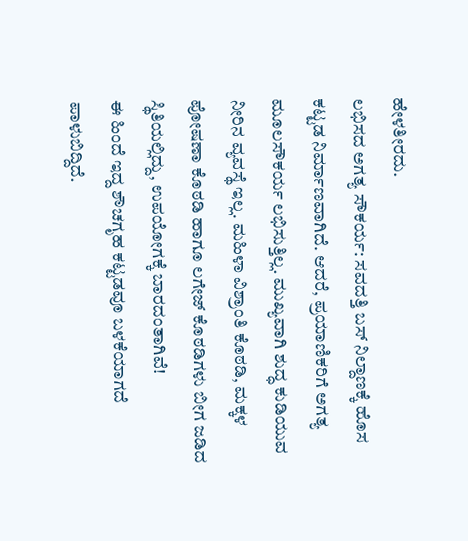ಹೇಳತೀರದು.
ಲಭಿಸದ ಅಗತ್ಯ ಸೌಕರ್ಯ: ಸವದತ್ತಿ ಬಸ್ ನಿಲ್ದಾಣಕ್ಕೆ ಹೊಸ ಕಟ್ಟಡ ನಿರ್ಮಾಣವಾಗಿದೆ. ಆದರೆ, ಪ್ರಯಾಣಿಕರಿಗೆ ಅಗತ್ಯ ಮೂಲಸೌಕರ್ಯ ಲಭಿಸುತ್ತಿಲ್ಲ. ಮುಖ್ಯವಾಗಿ ಶುದ್ಧ ಕುಡಿಯುವ ನೀರಿನ ವ್ಯವಸ್ಥೆ ಇಲ್ಲ. ಮಹಿಳಾ ವಿಶ್ರಾಂತಿ ಕೊಠಡಿ, ಮಕ್ಕಳ ಪೋಷಣಾ ಕೊಠಡಿ ಹಾಗೂ ಲಗೇಜ್ ಕೊಠಡಿಗಳು ಬೀಗ ಜಡಿದ ಸ್ಥಿತಿಯಲ್ಲಿದ್ದು, ಉಪಯೋಗಕ್ಕೆ ಬಾರದಂತಾಗಿವೆ!
ಈ ಹಿಂದೆ ಇದ್ದ ಶೌಚಗೃಹ ಕಟ್ಟಡವೂ ಬಳಕೆಯಾಗದೆ ಪಾಳುಬಿದ್ದಿದೆ.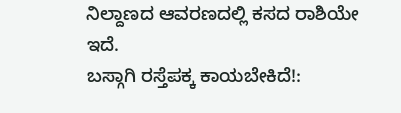ನಿಲ್ದಾಣದ ಆವರಣದಲ್ಲಿ ಕಸದ ರಾಶಿಯೇ ಇದೆ.
ಬಸ್ಗಾಗಿ ರಸ್ತೆಪಕ್ಕ ಕಾಯಬೇಕಿದೆ!: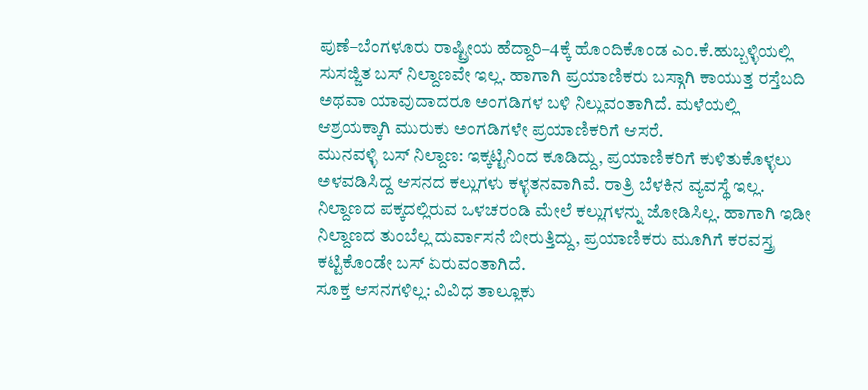ಪುಣೆ–ಬೆಂಗಳೂರು ರಾಷ್ಟ್ರೀಯ ಹೆದ್ದಾರಿ–4ಕ್ಕೆ ಹೊಂದಿಕೊಂಡ ಎಂ.ಕೆ.ಹುಬ್ಬಳ್ಳಿಯಲ್ಲಿ ಸುಸಜ್ಜಿತ ಬಸ್ ನಿಲ್ದಾಣವೇ ಇಲ್ಲ. ಹಾಗಾಗಿ ಪ್ರಯಾಣಿಕರು ಬಸ್ಗಾಗಿ ಕಾಯುತ್ತ ರಸ್ತೆಬದಿ ಅಥವಾ ಯಾವುದಾದರೂ ಅಂಗಡಿಗಳ ಬಳಿ ನಿಲ್ಲುವಂತಾಗಿದೆ. ಮಳೆಯಲ್ಲಿ ಆಶ್ರಯಕ್ಕಾಗಿ ಮುರುಕು ಅಂಗಡಿಗಳೇ ಪ್ರಯಾಣಿಕರಿಗೆ ಆಸರೆ.
ಮುನವಳ್ಳಿ ಬಸ್ ನಿಲ್ದಾಣ: ಇಕ್ಕಟ್ಟಿನಿಂದ ಕೂಡಿದ್ದು, ಪ್ರಯಾಣಿಕರಿಗೆ ಕುಳಿತುಕೊಳ್ಳಲು ಅಳವಡಿಸಿದ್ದ ಆಸನದ ಕಲ್ಲುಗಳು ಕಳ್ಳತನವಾಗಿವೆ. ರಾತ್ರಿ ಬೆಳಕಿನ ವ್ಯವಸ್ಥೆ ಇಲ್ಲ. ನಿಲ್ದಾಣದ ಪಕ್ಕದಲ್ಲಿರುವ ಒಳಚರಂಡಿ ಮೇಲೆ ಕಲ್ಲುಗಳನ್ನು ಜೋಡಿಸಿಲ್ಲ. ಹಾಗಾಗಿ ಇಡೀ ನಿಲ್ದಾಣದ ತುಂಬೆಲ್ಲ ದುರ್ವಾಸನೆ ಬೀರುತ್ತಿದ್ದು, ಪ್ರಯಾಣಿಕರು ಮೂಗಿಗೆ ಕರವಸ್ತ್ರ ಕಟ್ಟಿಕೊಂಡೇ ಬಸ್ ಏರುವಂತಾಗಿದೆ.
ಸೂಕ್ತ ಆಸನಗಳಿಲ್ಲ: ವಿವಿಧ ತಾಲ್ಲೂಕು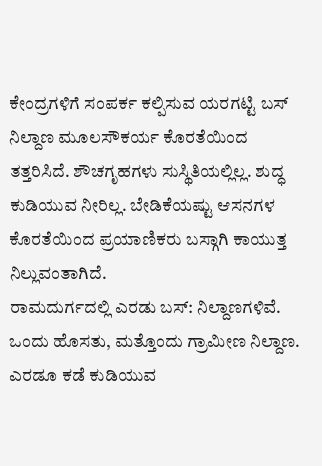ಕೇಂದ್ರಗಳಿಗೆ ಸಂಪರ್ಕ ಕಲ್ಪಿಸುವ ಯರಗಟ್ಟಿ ಬಸ್ ನಿಲ್ದಾಣ ಮೂಲಸೌಕರ್ಯ ಕೊರತೆಯಿಂದ ತತ್ತರಿಸಿದೆ. ಶೌಚಗೃಹಗಳು ಸುಸ್ಥಿತಿಯಲ್ಲಿಲ್ಲ. ಶುದ್ಧ ಕುಡಿಯುವ ನೀರಿಲ್ಲ. ಬೇಡಿಕೆಯಷ್ಟು ಆಸನಗಳ ಕೊರತೆಯಿಂದ ಪ್ರಯಾಣಿಕರು ಬಸ್ಗಾಗಿ ಕಾಯುತ್ತ ನಿಲ್ಲುವಂತಾಗಿದೆ.
ರಾಮದುರ್ಗದಲ್ಲಿ ಎರಡು ಬಸ್: ನಿಲ್ದಾಣಗಳಿವೆ. ಒಂದು ಹೊಸತು, ಮತ್ತೊಂದು ಗ್ರಾಮೀಣ ನಿಲ್ದಾಣ. ಎರಡೂ ಕಡೆ ಕುಡಿಯುವ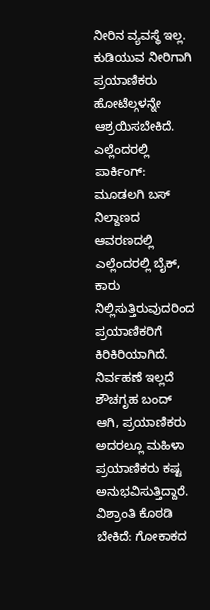ನೀರಿನ ವ್ಯವಸ್ಥೆ ಇಲ್ಲ. ಕುಡಿಯುವ ನೀರಿಗಾಗಿ ಪ್ರಯಾಣಿಕರು ಹೋಟೆಲ್ಗಳನ್ನೇ ಆಶ್ರಯಿಸಬೇಕಿದೆ.
ಎಲ್ಲೆಂದರಲ್ಲಿ ಪಾರ್ಕಿಂಗ್: ಮೂಡಲಗಿ ಬಸ್ ನಿಲ್ದಾಣದ ಆವರಣದಲ್ಲಿ ಎಲ್ಲೆಂದರಲ್ಲಿ ಬೈಕ್, ಕಾರು ನಿಲ್ಲಿಸುತ್ತಿರುವುದರಿಂದ ಪ್ರಯಾಣಿಕರಿಗೆ ಕಿರಿಕಿರಿಯಾಗಿದೆ. ನಿರ್ವಹಣೆ ಇಲ್ಲದೆ ಶೌಚಗೃಹ ಬಂದ್ ಆಗಿ, ಪ್ರಯಾಣಿಕರು ಅದರಲ್ಲೂ ಮಹಿಳಾ ಪ್ರಯಾಣಿಕರು ಕಷ್ಟ ಅನುಭವಿಸುತ್ತಿದ್ದಾರೆ.
ವಿಶ್ರಾಂತಿ ಕೊಠಡಿ ಬೇಕಿದೆ: ಗೋಕಾಕದ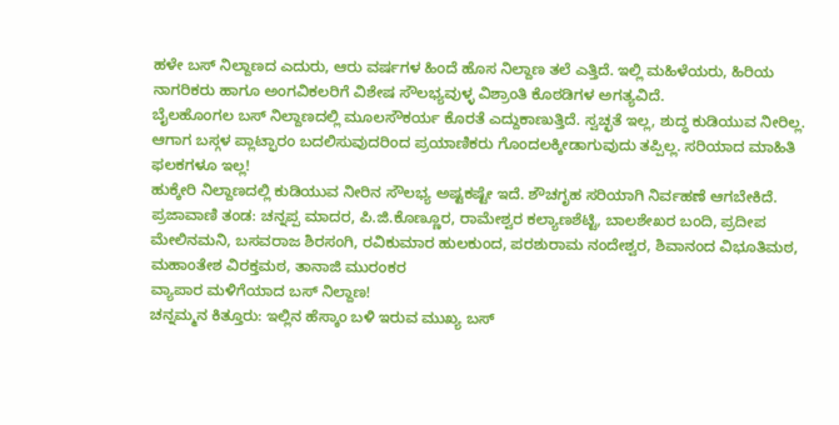ಹಳೇ ಬಸ್ ನಿಲ್ದಾಣದ ಎದುರು, ಆರು ವರ್ಷಗಳ ಹಿಂದೆ ಹೊಸ ನಿಲ್ದಾಣ ತಲೆ ಎತ್ತಿದೆ. ಇಲ್ಲಿ ಮಹಿಳೆಯರು, ಹಿರಿಯ ನಾಗರಿಕರು ಹಾಗೂ ಅಂಗವಿಕಲರಿಗೆ ವಿಶೇಷ ಸೌಲಭ್ಯವುಳ್ಳ ವಿಶ್ರಾಂತಿ ಕೊಠಡಿಗಳ ಅಗತ್ಯವಿದೆ.
ಬೈಲಹೊಂಗಲ ಬಸ್ ನಿಲ್ದಾಣದಲ್ಲಿ ಮೂಲಸೌಕರ್ಯ ಕೊರತೆ ಎದ್ದುಕಾಣುತ್ತಿದೆ. ಸ್ವಚ್ಛತೆ ಇಲ್ಲ, ಶುದ್ಧ ಕುಡಿಯುವ ನೀರಿಲ್ಲ. ಆಗಾಗ ಬಸ್ಗಳ ಪ್ಲಾಟ್ಫಾರಂ ಬದಲಿಸುವುದರಿಂದ ಪ್ರಯಾಣಿಕರು ಗೊಂದಲಕ್ಕೀಡಾಗುವುದು ತಪ್ಪಿಲ್ಲ. ಸರಿಯಾದ ಮಾಹಿತಿ ಫಲಕಗಳೂ ಇಲ್ಲ!
ಹುಕ್ಕೇರಿ ನಿಲ್ದಾಣದಲ್ಲಿ ಕುಡಿಯುವ ನೀರಿನ ಸೌಲಭ್ಯ ಅಷ್ಟಕಷ್ಟೇ ಇದೆ. ಶೌಚಗೃಹ ಸರಿಯಾಗಿ ನಿರ್ವಹಣೆ ಆಗಬೇಕಿದೆ.
ಪ್ರಜಾವಾಣಿ ತಂಡ: ಚನ್ನಪ್ಪ ಮಾದರ, ಪಿ.ಜಿ.ಕೊಣ್ಣೂರ, ರಾಮೇಶ್ವರ ಕಲ್ಯಾಣಶೆಟ್ಟಿ, ಬಾಲಶೇಖರ ಬಂದಿ, ಪ್ರದೀಪ ಮೇಲಿನಮನಿ, ಬಸವರಾಜ ಶಿರಸಂಗಿ, ರವಿಕುಮಾರ ಹುಲಕುಂದ, ಪರಶುರಾಮ ನಂದೇಶ್ವರ, ಶಿವಾನಂದ ವಿಭೂತಿಮಠ, ಮಹಾಂತೇಶ ವಿರಕ್ತಮಠ, ತಾನಾಜಿ ಮುರಂಕರ
ವ್ಯಾಪಾರ ಮಳಿಗೆಯಾದ ಬಸ್ ನಿಲ್ದಾಣ!
ಚನ್ನಮ್ಮನ ಕಿತ್ತೂರು: ಇಲ್ಲಿನ ಹೆಸ್ಕಾಂ ಬಳಿ ಇರುವ ಮುಖ್ಯ ಬಸ್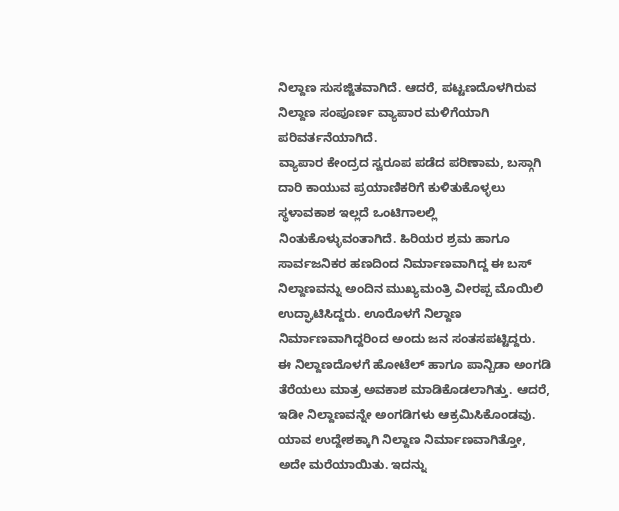ನಿಲ್ದಾಣ ಸುಸಜ್ಜಿತವಾಗಿದೆ. ಆದರೆ, ಪಟ್ಟಣದೊಳಗಿರುವ ನಿಲ್ದಾಣ ಸಂಪೂರ್ಣ ವ್ಯಾಪಾರ ಮಳಿಗೆಯಾಗಿ ಪರಿವರ್ತನೆಯಾಗಿದೆ.
ವ್ಯಾಪಾರ ಕೇಂದ್ರದ ಸ್ವರೂಪ ಪಡೆದ ಪರಿಣಾಮ, ಬಸ್ಗಾಗಿ ದಾರಿ ಕಾಯುವ ಪ್ರಯಾಣಿಕರಿಗೆ ಕುಳಿತುಕೊಳ್ಳಲು ಸ್ಥಳಾವಕಾಶ ಇಲ್ಲದೆ ಒಂಟಿಗಾಲಲ್ಲಿ ನಿಂತುಕೊಳ್ಳುವಂತಾಗಿದೆ. ಹಿರಿಯರ ಶ್ರಮ ಹಾಗೂ ಸಾರ್ವಜನಿಕರ ಹಣದಿಂದ ನಿರ್ಮಾಣವಾಗಿದ್ದ ಈ ಬಸ್ ನಿಲ್ದಾಣವನ್ನು ಅಂದಿನ ಮುಖ್ಯಮಂತ್ರಿ ವೀರಪ್ಪ ಮೊಯಿಲಿ ಉದ್ಘಾಟಿಸಿದ್ದರು. ಊರೊಳಗೆ ನಿಲ್ದಾಣ ನಿರ್ಮಾಣವಾಗಿದ್ದರಿಂದ ಅಂದು ಜನ ಸಂತಸಪಟ್ಟಿದ್ದರು.
ಈ ನಿಲ್ದಾಣದೊಳಗೆ ಹೋಟೆಲ್ ಹಾಗೂ ಪಾನ್ಬಿಡಾ ಅಂಗಡಿ ತೆರೆಯಲು ಮಾತ್ರ ಅವಕಾಶ ಮಾಡಿಕೊಡಲಾಗಿತ್ತು. ಆದರೆ, ಇಡೀ ನಿಲ್ದಾಣವನ್ನೇ ಅಂಗಡಿಗಳು ಆಕ್ರಮಿಸಿಕೊಂಡವು.
ಯಾವ ಉದ್ದೇಶಕ್ಕಾಗಿ ನಿಲ್ದಾಣ ನಿರ್ಮಾಣವಾಗಿತ್ತೋ, ಅದೇ ಮರೆಯಾಯಿತು. ಇದನ್ನು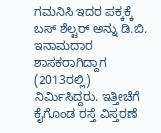ಗಮನಿಸಿ ಇದರ ಪಕ್ಕಕ್ಕೆ ಬಸ್ ಶೆಲ್ಟರ್ ಅನ್ನು ಡಿ.ಬಿ. ಇನಾಮದಾರ ಶಾಸಕರಾಗಿದ್ದಾಗ (2013ರಲ್ಲಿ) ನಿರ್ಮಿಸಿದ್ದರು. ಇತ್ತೀಚೆಗೆ ಕೈಗೊಂಡ ರಸ್ತೆ ವಿಸ್ತರಣೆ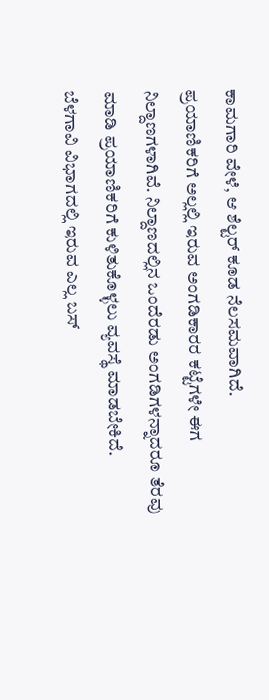ಕಾಮಗಾರಿ ವೇಳೆ, ಆ ಶೆಲ್ಟರ್ ಕೂಡ ನೆಲಸಮವಾಗಿದೆ.
ಪ್ರಯಾಣಿಕರಿಗೆ ಅಲ್ಲಲ್ಲಿ ಇರುವ ಅಂಗಡಿಕಾರರ ಕಟ್ಟೆಗಳೇ ಈಗ ನಿಲ್ದಾಣಗಳಾಗಿವೆ. ನಿಲ್ದಾಣದಲ್ಲಿನ ಒಂದೆರಡು ಅಂಗಡಿಗಳನ್ನಾದರೂ ತೆರವು ಮಾಡಿ ಪ್ರಯಾಣಿಕರಿಗೆ ಕುಳಿತುಕೊಳ್ಳಲು ವ್ಯವಸ್ಥೆ ಮಾಡಬೇಕಿದೆ.
ಬೆಳಗಾವಿ ವಿಭಾಗದಲ್ಲಿ ಇರುವ ಎಲ್ಲ ಬಸ್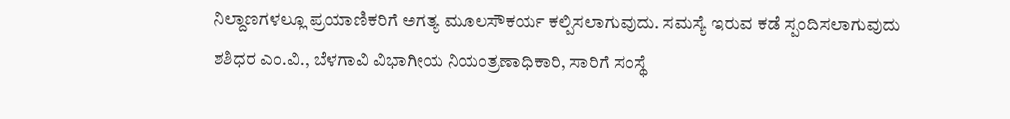ನಿಲ್ದಾಣಗಳಲ್ಲೂ ಪ್ರಯಾಣಿಕರಿಗೆ ಅಗತ್ಯ ಮೂಲಸೌಕರ್ಯ ಕಲ್ಪಿಸಲಾಗುವುದು. ಸಮಸ್ಯೆ ಇರುವ ಕಡೆ ಸ್ಪಂದಿಸಲಾಗುವುದು
ಶಶಿಧರ ಎಂ.ವಿ., ಬೆಳಗಾವಿ ವಿಭಾಗೀಯ ನಿಯಂತ್ರಣಾಧಿಕಾರಿ, ಸಾರಿಗೆ ಸಂಸ್ಥೆ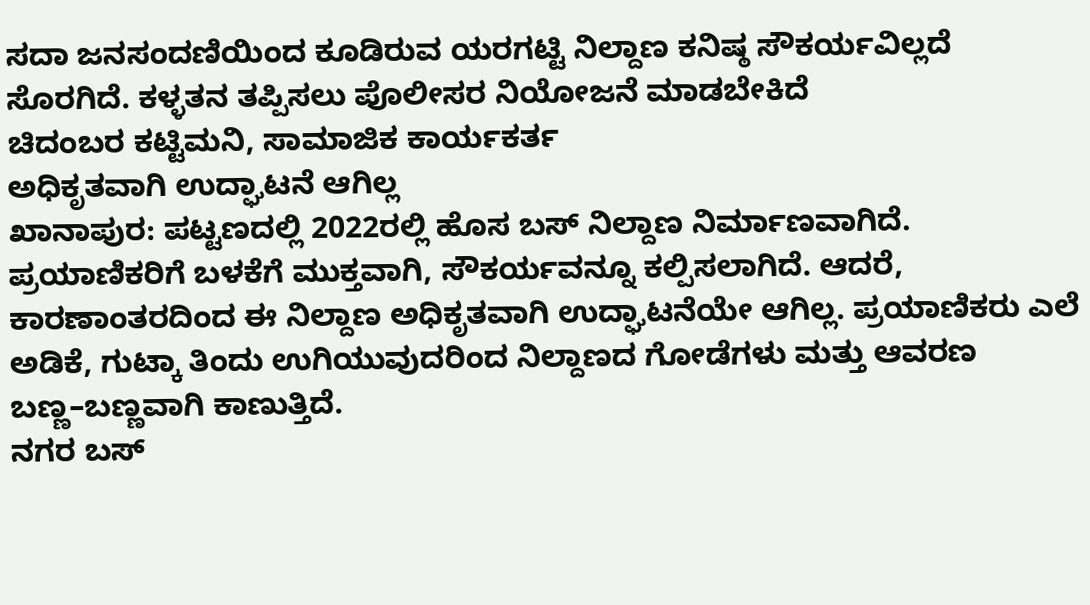ಸದಾ ಜನಸಂದಣಿಯಿಂದ ಕೂಡಿರುವ ಯರಗಟ್ಟಿ ನಿಲ್ದಾಣ ಕನಿಷ್ಠ ಸೌಕರ್ಯವಿಲ್ಲದೆ ಸೊರಗಿದೆ. ಕಳ್ಳತನ ತಪ್ಪಿಸಲು ಪೊಲೀಸರ ನಿಯೋಜನೆ ಮಾಡಬೇಕಿದೆ
ಚಿದಂಬರ ಕಟ್ಟಿಮನಿ, ಸಾಮಾಜಿಕ ಕಾರ್ಯಕರ್ತ
ಅಧಿಕೃತವಾಗಿ ಉದ್ಘಾಟನೆ ಆಗಿಲ್ಲ
ಖಾನಾಪುರ: ಪಟ್ಟಣದಲ್ಲಿ 2022ರಲ್ಲಿ ಹೊಸ ಬಸ್ ನಿಲ್ದಾಣ ನಿರ್ಮಾಣವಾಗಿದೆ. ಪ್ರಯಾಣಿಕರಿಗೆ ಬಳಕೆಗೆ ಮುಕ್ತವಾಗಿ, ಸೌಕರ್ಯವನ್ನೂ ಕಲ್ಪಿಸಲಾಗಿದೆ. ಆದರೆ, ಕಾರಣಾಂತರದಿಂದ ಈ ನಿಲ್ದಾಣ ಅಧಿಕೃತವಾಗಿ ಉದ್ಘಾಟನೆಯೇ ಆಗಿಲ್ಲ. ಪ್ರಯಾಣಿಕರು ಎಲೆ ಅಡಿಕೆ, ಗುಟ್ಕಾ ತಿಂದು ಉಗಿಯುವುದರಿಂದ ನಿಲ್ದಾಣದ ಗೋಡೆಗಳು ಮತ್ತು ಆವರಣ ಬಣ್ಣ–ಬಣ್ಣವಾಗಿ ಕಾಣುತ್ತಿದೆ.
ನಗರ ಬಸ್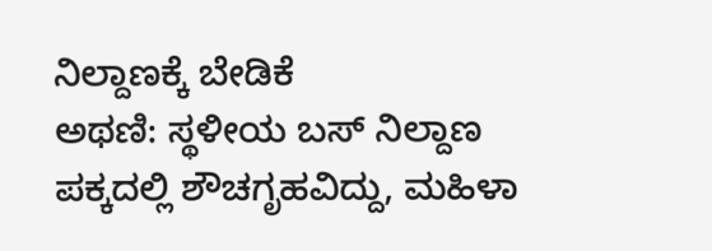ನಿಲ್ದಾಣಕ್ಕೆ ಬೇಡಿಕೆ
ಅಥಣಿ: ಸ್ಥಳೀಯ ಬಸ್ ನಿಲ್ದಾಣ ಪಕ್ಕದಲ್ಲಿ ಶೌಚಗೃಹವಿದ್ದು, ಮಹಿಳಾ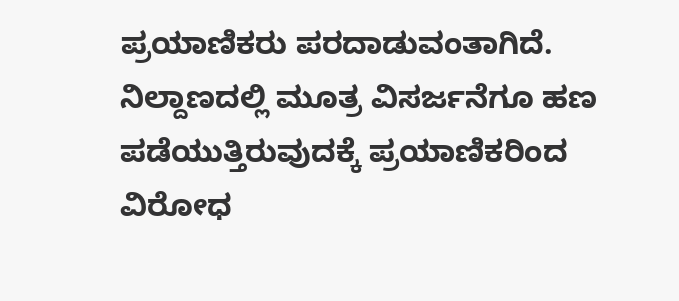ಪ್ರಯಾಣಿಕರು ಪರದಾಡುವಂತಾಗಿದೆ. ನಿಲ್ದಾಣದಲ್ಲಿ ಮೂತ್ರ ವಿಸರ್ಜನೆಗೂ ಹಣ ಪಡೆಯುತ್ತಿರುವುದಕ್ಕೆ ಪ್ರಯಾಣಿಕರಿಂದ ವಿರೋಧ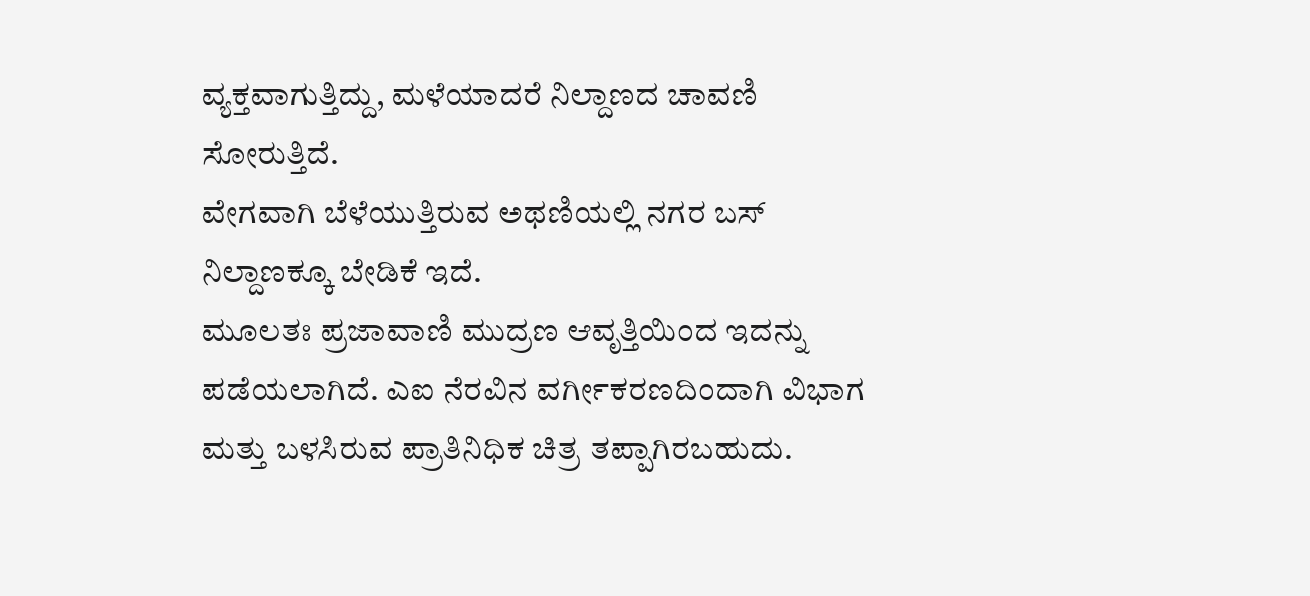ವ್ಯಕ್ತವಾಗುತ್ತಿದ್ದು, ಮಳೆಯಾದರೆ ನಿಲ್ದಾಣದ ಚಾವಣಿ ಸೋರುತ್ತಿದೆ.
ವೇಗವಾಗಿ ಬೆಳೆಯುತ್ತಿರುವ ಅಥಣಿಯಲ್ಲಿ ನಗರ ಬಸ್ ನಿಲ್ದಾಣಕ್ಕೂ ಬೇಡಿಕೆ ಇದೆ.
ಮೂಲತಃ ಪ್ರಜಾವಾಣಿ ಮುದ್ರಣ ಆವೃತ್ತಿಯಿಂದ ಇದನ್ನು ಪಡೆಯಲಾಗಿದೆ. ಎಐ ನೆರವಿನ ವರ್ಗೀಕರಣದಿಂದಾಗಿ ವಿಭಾಗ ಮತ್ತು ಬಳಸಿರುವ ಪ್ರಾತಿನಿಧಿಕ ಚಿತ್ರ ತಪ್ಪಾಗಿರಬಹುದು.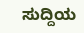ಸುದ್ದಿಯ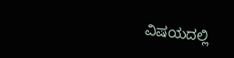ವಿಷಯದಲ್ಲಿ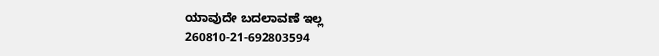ಯಾವುದೇ ಬದಲಾವಣೆ ಇಲ್ಲ
260810-21-692803594